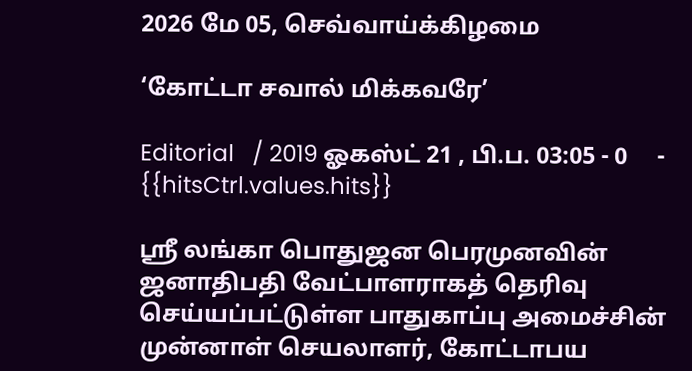2026 மே 05, செவ்வாய்க்கிழமை

‘கோட்டா சவால் மிக்கவரே’

Editorial   / 2019 ஓகஸ்ட் 21 , பி.ப. 03:05 - 0     - {{hitsCtrl.values.hits}}

ஸ்ரீ லங்கா பொதுஜன பெரமுனவின் ஜனாதிபதி வேட்பாளராகத் தெரிவு செய்யப்பட்டுள்ள பாதுகாப்பு அமைச்சின் முன்னாள் செயலாளர், கோட்டாபய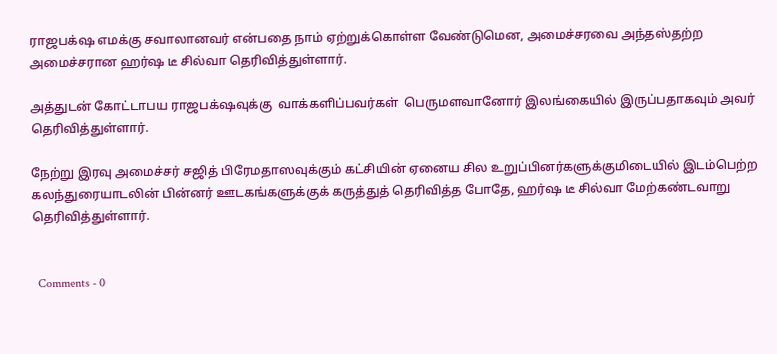ராஜபக்‌ஷ எமக்கு சவாலானவர் என்பதை நாம் ஏற்றுக்கொள்ள வேண்டுமென, அமைச்சரவை அந்தஸ்தற்ற அமைச்சரான ஹர்ஷ டீ சில்வா தெரிவித்துள்ளார்.

அத்துடன் கோட்டாபய ராஜபக்‌ஷவுக்கு  வாக்களிப்பவர்கள்  பெருமளவானோர் இலங்கையில் இருப்பதாகவும் அவர் தெரிவித்துள்ளார்.

நேற்று இரவு அமைச்சர் சஜித் பிரேமதாஸவுக்கும் கட்சியின் ஏனைய சில உறுப்பினர்களுக்குமிடையில் இடம்பெற்ற கலந்துரையாடலின் பின்னர் ஊடகங்களுக்குக் கருத்துத் தெரிவித்த போதே, ஹர்ஷ டீ சில்வா மேற்கண்டவாறு தெரிவித்துள்ளார்.


  Comments - 0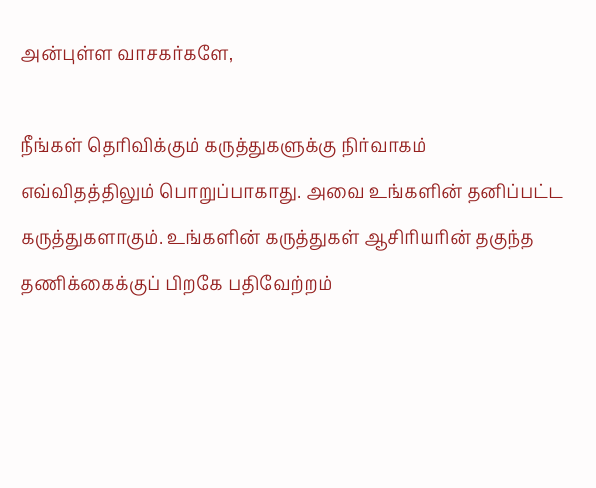அன்புள்ள வாசகர்களே,

நீங்கள் தெரிவிக்கும் கருத்துகளுக்கு நிர்வாகம் எவ்விதத்திலும் பொறுப்பாகாது. அவை உங்களின் தனிப்பட்ட கருத்துகளாகும். உங்களின் கருத்துகள் ஆசிரியரின் தகுந்த தணிக்கைக்குப் பிறகே பதிவேற்றம்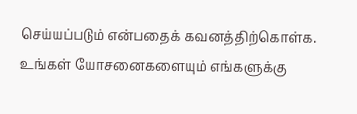செய்யப்படும் என்பதைக் கவனத்திற்கொள்க. உங்கள் யோசனைகளையும் எங்களுக்கு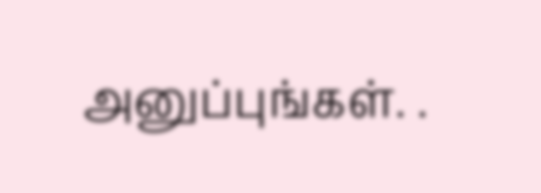அனுப்புங்கள். .